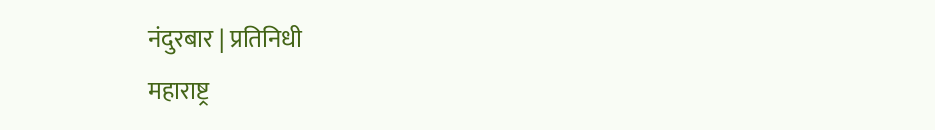नंदुरबार | प्रतिनिधी
महाराष्ट्र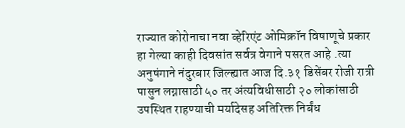राज्यात कोरोनाचा नवा व्हेरिएंट ओमिक्रॉन विषाणूचे प्रकार हा गेल्या काही दिवसांत सर्वत्र वेगाने पसरत आहे .त्या अनुषंगाने नंदुरबार जिल्ह्यात आज दि.३१ डिसेंबर रोजी रात्री पासुन लग्नासाठी ५० तर अंत्यविधीसाठी २० लोकांसाठी उपस्थित राहण्याची मर्यादेसह अतिरिक्त निर्बंध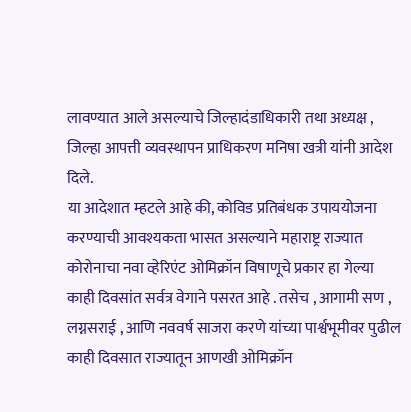लावण्यात आले असल्याचे जिल्हादंडाधिकारी तथा अध्यक्ष , जिल्हा आपत्ती व्यवस्थापन प्राधिकरण मनिषा खत्री यांनी आदेश दिले.
या आदेशात म्हटले आहे की, कोविड प्रतिबंधक उपाययोजना करण्याची आवश्यकता भासत असल्याने महाराष्ट्र राज्यात कोरोनाचा नवा व्हेरिएंट ओमिक्रॉन विषाणूचे प्रकार हा गेल्या काही दिवसांत सर्वत्र वेगाने पसरत आहे . तसेच , आगामी सण , लग्नसराई , आणि नववर्ष साजरा करणे यांच्या पार्श्वभूमीवर पुढील काही दिवसात राज्यातून आणखी ओमिक्रॉन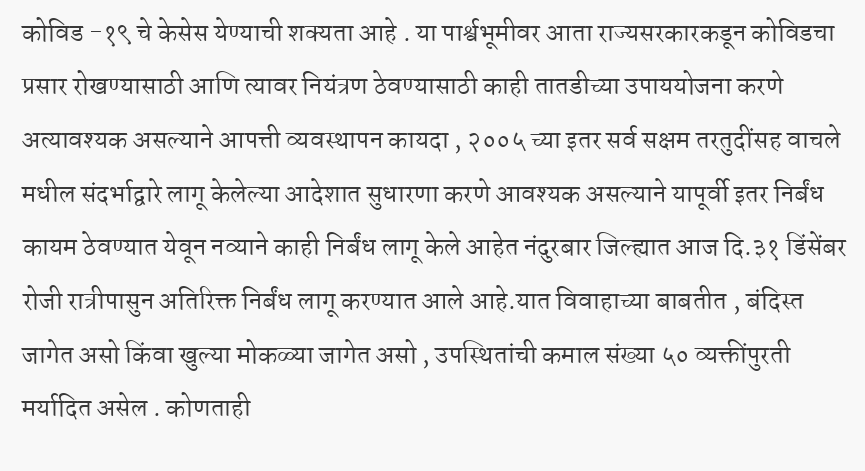कोविड -१९ चे केसेस येण्याची शक्यता आहे . या पार्श्वभूमीवर आता राज्यसरकारकडून कोविडचा प्रसार रोखण्यासाठी आणि त्यावर नियंत्रण ठेवण्यासाठी काही तातडीच्या उपाययोजना करणे अत्यावश्यक असल्याने आपत्ती व्यवस्थापन कायदा , २००५ च्या इतर सर्व सक्षम तरतुदींसह वाचले मधील संदर्भाद्वारे लागू केलेल्या आदेशात सुधारणा करणे आवश्यक असल्याने यापूर्वी इतर निर्बंध कायम ठेवण्यात येवून नव्याने काही निर्बंध लागू केले आहेत नंदुरबार जिल्ह्यात आज दि.३१ डिंसेंबर रोजी रात्रीपासुन अतिरिक्त निर्बंध लागू करण्यात आले आहे.यात विवाहाच्या बाबतीत , बंदिस्त जागेत असो किंवा खुल्या मोकळ्या जागेत असो , उपस्थितांची कमाल संख्या ५० व्यक्तींपुरती मर्यादित असेल . कोणताही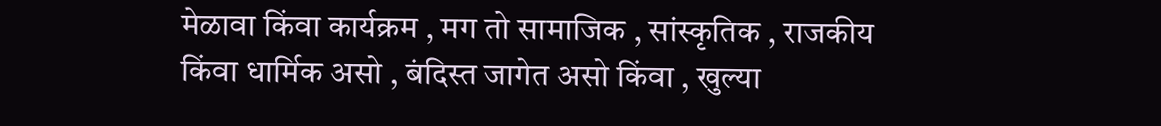मेळावा किंवा कार्यक्रम , मग तो सामाजिक , सांस्कृतिक , राजकीय किंवा धार्मिक असो , बंदिस्त जागेत असो किंवा , खुल्या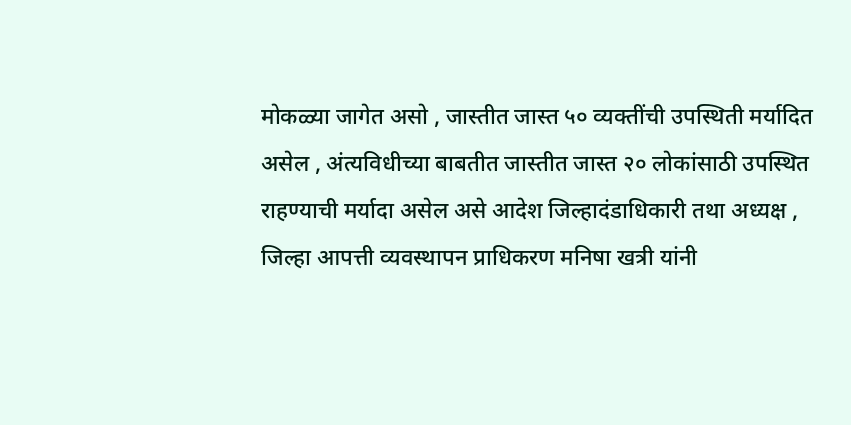मोकळ्या जागेत असो , जास्तीत जास्त ५० व्यक्तींची उपस्थिती मर्यादित असेल , अंत्यविधीच्या बाबतीत जास्तीत जास्त २० लोकांसाठी उपस्थित राहण्याची मर्यादा असेल असे आदेश जिल्हादंडाधिकारी तथा अध्यक्ष , जिल्हा आपत्ती व्यवस्थापन प्राधिकरण मनिषा खत्री यांनी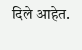दिले आहेत.